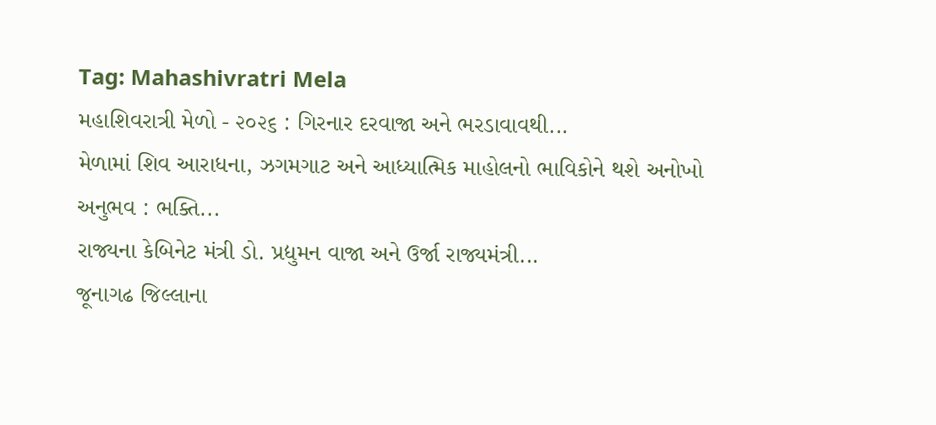Tag: Mahashivratri Mela
મહાશિવરાત્રી મેળો - ૨૦૨૬ : ગિરનાર દરવાજા અને ભરડાવાવથી...
મેળામાં શિવ આરાધના, ઝગમગાટ અને આધ્યાત્મિક માહોલનો ભાવિકોને થશે અનોખો અનુભવ : ભક્તિ...
રાજ્યના કેબિનેટ મંત્રી ડો. પ્રદ્યુમન વાજા અને ઉર્જા રાજ્યમંત્રી...
જૂનાગઢ જિલ્લાના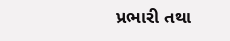પ્રભારી તથા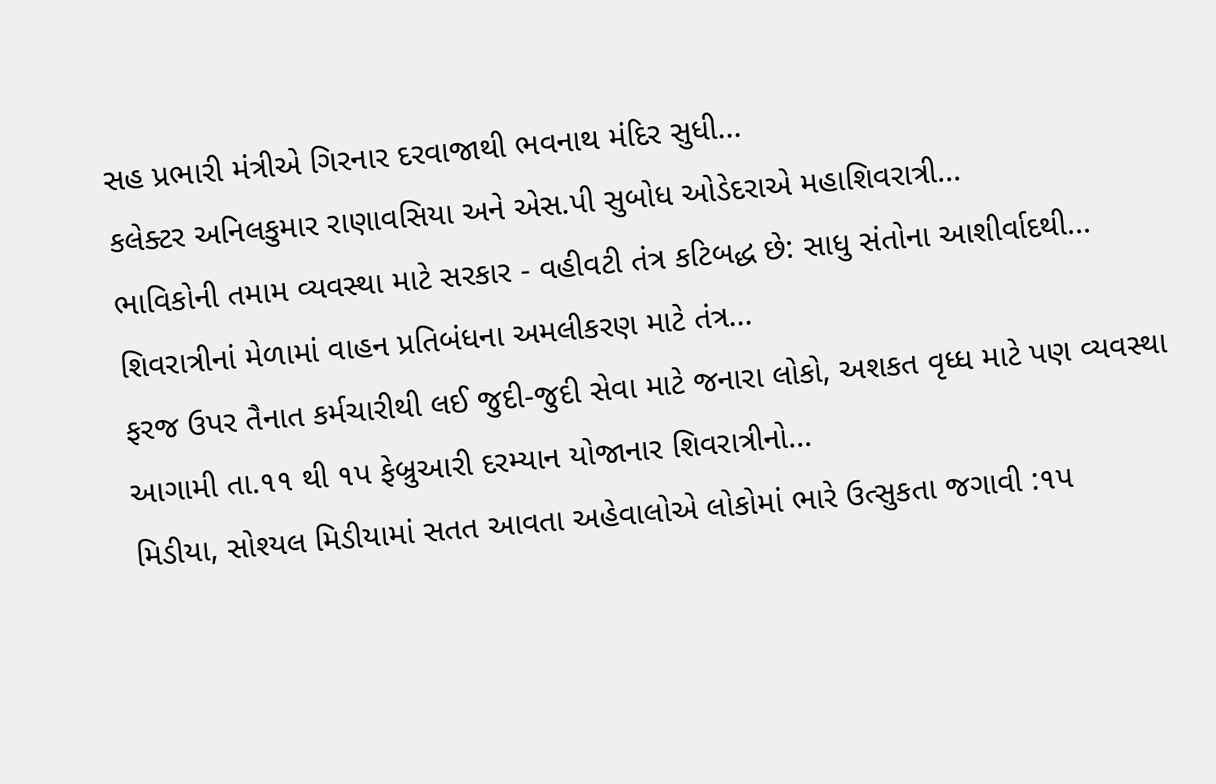સહ પ્રભારી મંત્રીએ ગિરનાર દરવાજાથી ભવનાથ મંદિર સુધી...
કલેક્ટર અનિલકુમાર રાણાવસિયા અને એસ.પી સુબોધ ઓડેદરાએ મહાશિવરાત્રી...
ભાવિકોની તમામ વ્યવસ્થા માટે સરકાર - વહીવટી તંત્ર કટિબદ્ધ છે: સાધુ સંતોના આશીર્વાદથી...
શિવરાત્રીનાં મેળામાં વાહન પ્રતિબંધના અમલીકરણ માટે તંત્ર...
ફરજ ઉપર તૈનાત કર્મચારીથી લઈ જુદી-જુદી સેવા માટે જનારા લોકો, અશકત વૃધ્ધ માટે પણ વ્યવસ્થા
આગામી તા.૧૧ થી ૧પ ફેબ્રુઆરી દરમ્યાન યોજાનાર શિવરાત્રીનો...
મિડીયા, સોશ્યલ મિડીયામાં સતત આવતા અહેવાલોએ લોકોમાં ભારે ઉત્સુકતા જગાવી :૧પ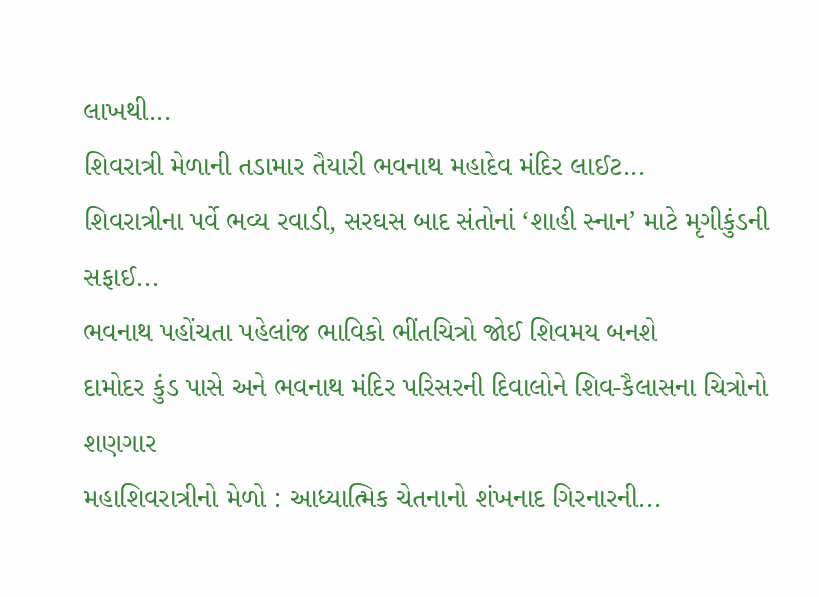લાખથી...
શિવરાત્રી મેળાની તડામાર તૈયારી ભવનાથ મહાદેવ મંદિર લાઈટ...
શિવરાત્રીના પર્વે ભવ્ય રવાડી, સરઘસ બાદ સંતોનાં ‘શાહી સ્નાન’ માટે મૃગીકુંડની સફાઈ...
ભવનાથ પહોંચતા પહેલાંજ ભાવિકો ભીંતચિત્રો જોઈ શિવમય બનશે
દામોદર કુંડ પાસે અને ભવનાથ મંદિર પરિસરની દિવાલોને શિવ-કૈલાસના ચિત્રોનો શણગાર
મહાશિવરાત્રીનો મેળો : આધ્યાત્મિક ચેતનાનો શંખનાદ ગિરનારની...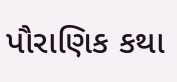પૌરાણિક કથા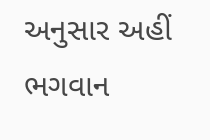અનુસાર અહીં ભગવાન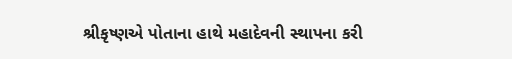શ્રીકૃષ્ણએ પોતાના હાથે મહાદેવની સ્થાપના કરી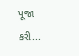પૂજા કરી...